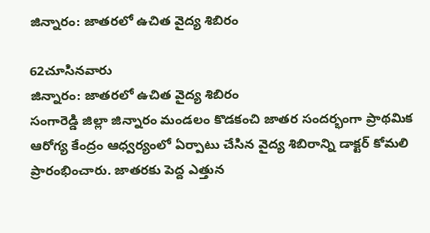జిన్నారం: జాతరలో ఉచిత వైద్య శిబిరం

62చూసినవారు
జిన్నారం: జాతరలో ఉచిత వైద్య శిబిరం
సంగారెడ్డి జిల్లా జిన్నారం మండలం కొడకంచి జాతర సందర్భంగా ప్రాథమిక ఆరోగ్య కేంద్రం ఆధ్వర్యంలో ఏర్పాటు చేసిన వైద్య శిబిరాన్ని డాక్టర్ కోమలి ప్రారంభించారు. జాతరకు పెద్ద ఎత్తున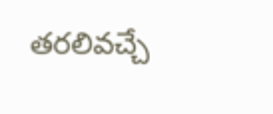తరలివచ్చే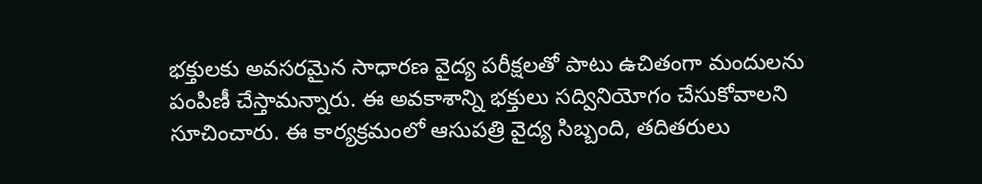భక్తులకు అవసరమైన సాధారణ వైద్య పరీక్షలతో పాటు ఉచితంగా మందులను పంపిణీ చేస్తామన్నారు. ఈ అవకాశాన్ని భక్తులు సద్వినియోగం చేసుకోవాలని సూచించారు. ఈ కార్యక్రమంలో ఆసుపత్రి వైద్య సిబ్బంది, తదితరులు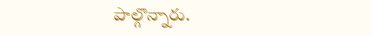పాల్గొన్నారు.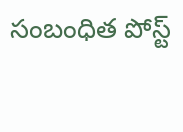సంబంధిత పోస్ట్